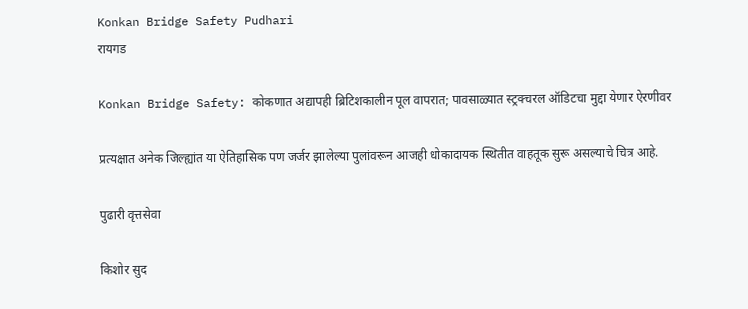Konkan Bridge Safety Pudhari
रायगड

Konkan Bridge Safety: कोकणात अद्यापही ब्रिटिशकालीन पूल वापरात; पावसाळ्यात स्ट्रक्चरल ऑडिटचा मुद्दा येणार ऐरणीवर

प्रत्यक्षात अनेक जिल्ह्यांत या ऐतिहासिक पण जर्जर झालेल्या पुलांवरून आजही धोकादायक स्थितीत वाहतूक सुरू असल्याचे चित्र आहे.

पुढारी वृत्तसेवा

किशोर सुद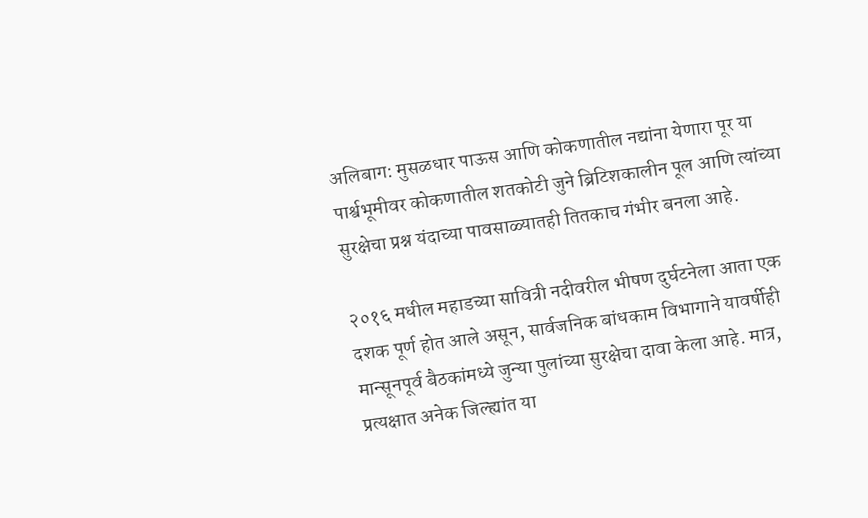अलिबाग: मुसळधार पाऊस आणि कोकणातील नद्यांना येणारा पूर या पार्श्वभूमीवर कोकणातील शतकोटी जुने ब्रिटिशकालीन पूल आणि त्यांच्या सुरक्षेचा प्रश्न यंदाच्या पावसाळ्यातही तितकाच गंभीर बनला आहे.

२०१६ मधील महाडच्या सावित्री नदीवरील भीषण दुर्घटनेला आता एक दशक पूर्ण होत आले असून, सार्वजनिक बांधकाम विभागाने यावर्षीही मान्सूनपूर्व बैठकांमध्ये जुन्या पुलांच्या सुरक्षेचा दावा केला आहे. मात्र, प्रत्यक्षात अनेक जिल्ह्यांत या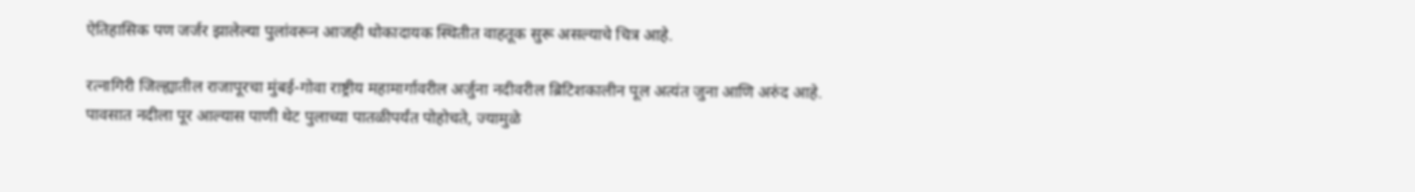ऐतिहासिक पण जर्जर झालेल्या पुलांवरून आजही धोकादायक स्थितीत वाहतूक सुरू असल्याचे चित्र आहे.

रत्नागिरी जिल्ह्यातील राजापूरचा मुंबई-गोवा राष्ट्रीय महामार्गावरील अर्जुना नदीवरील ब्रिटिशकालीन पूल अत्यंत जुना आणि अरुंद आहे. पावसात नदीला पूर आल्यास पाणी थेट पुलाच्या पातळीपर्यंत पोहोचते, ज्यामुळे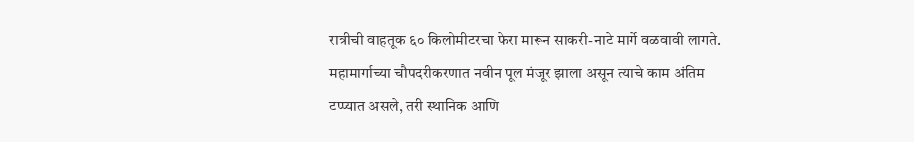रात्रीची वाहतूक ६० किलोमीटरचा फेरा मारून साकरी-नाटे मार्गे वळवावी लागते. महामार्गाच्या चौपदरीकरणात नवीन पूल मंजूर झाला असून त्याचे काम अंतिम टप्प्यात असले, तरी स्थानिक आणि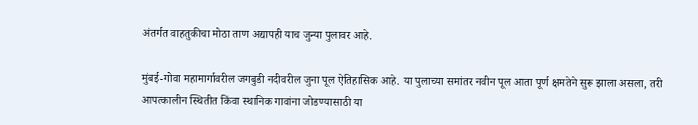अंतर्गत वाहतुकीचा मोठा ताण अद्यापही याच जुन्या पुलावर आहे.

मुंबई-गोवा महामार्गावरील जगबुडी नदीवरील जुना पूल ऐतिहासिक आहे. या पुलाच्या समांतर नवीन पूल आता पूर्ण क्षमतेने सुरू झाला असला, तरी आपत्कालीन स्थितीत किंवा स्थानिक गावांना जोडण्यासाठी या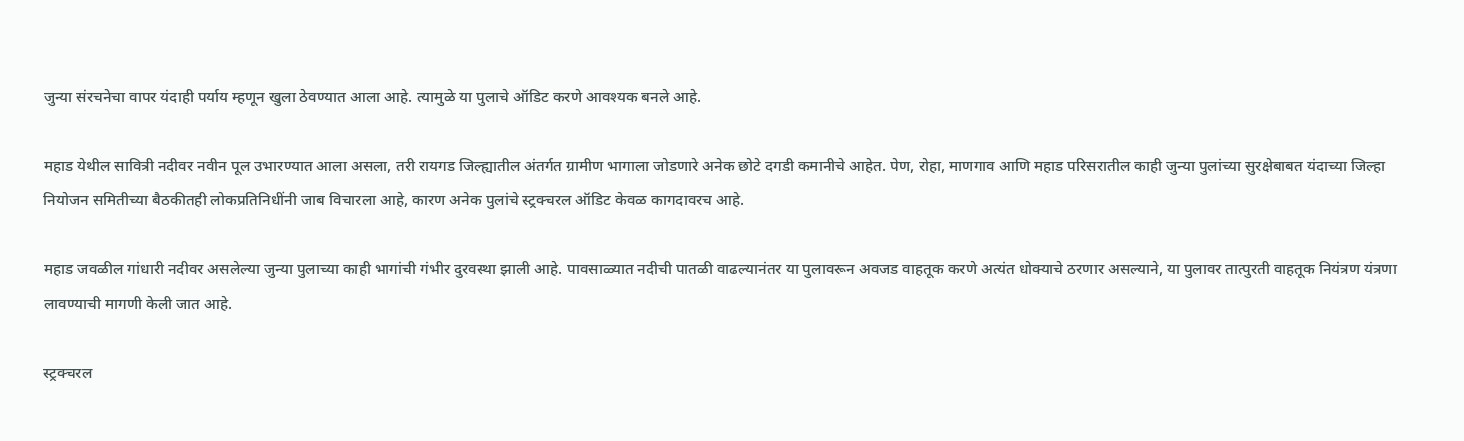जुन्या संरचनेचा वापर यंदाही पर्याय म्हणून खुला ठेवण्यात आला आहे. त्यामुळे या पुलाचे ऑडिट करणे आवश्यक बनले आहे.

महाड येथील सावित्री नदीवर नवीन पूल उभारण्यात आला असला, तरी रायगड जिल्ह्यातील अंतर्गत ग्रामीण भागाला जोडणारे अनेक छोटे दगडी कमानीचे आहेत. पेण, रोहा, माणगाव आणि महाड परिसरातील काही जुन्या पुलांच्या सुरक्षेबाबत यंदाच्या जिल्हा नियोजन समितीच्या बैठकीतही लोकप्रतिनिधींनी जाब विचारला आहे, कारण अनेक पुलांचे स्ट्रक्चरल ऑडिट केवळ कागदावरच आहे.

महाड जवळील गांधारी नदीवर असलेल्या जुन्या पुलाच्या काही भागांची गंभीर दुरवस्था झाली आहे. पावसाळ्यात नदीची पातळी वाढल्यानंतर या पुलावरून अवजड वाहतूक करणे अत्यंत धोक्याचे ठरणार असल्याने, या पुलावर तात्पुरती वाहतूक नियंत्रण यंत्रणा लावण्याची मागणी केली जात आहे.

स्ट्रक्चरल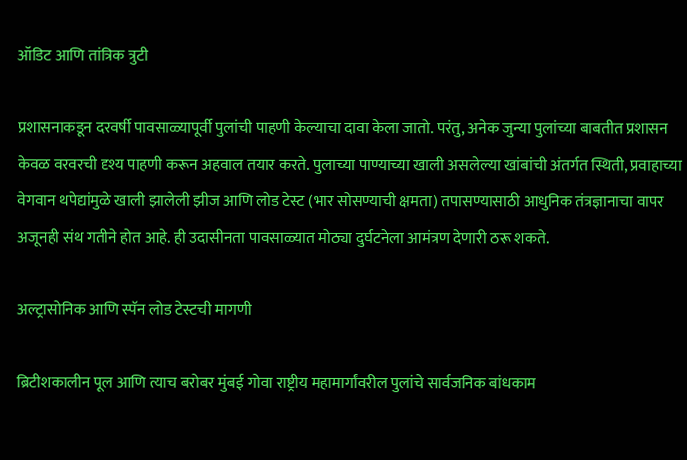ऑडिट आणि तांत्रिक त्रुटी

प्रशासनाकडून दरवर्षी पावसाळ्यापूर्वी पुलांची पाहणी केल्याचा दावा केला जातो. परंतु, अनेक जुन्या पुलांच्या बाबतीत प्रशासन केवळ वरवरची दृश्य पाहणी करून अहवाल तयार करते. पुलाच्या पाण्याच्या खाली असलेल्या खांबांची अंतर्गत स्थिती, प्रवाहाच्या वेगवान थपेद्यांमुळे खाली झालेली झीज आणि लोड टेस्ट (भार सोसण्याची क्षमता) तपासण्यासाठी आधुनिक तंत्रज्ञानाचा वापर अजूनही संथ गतीने होत आहे. ही उदासीनता पावसाळ्यात मोठ्या दुर्घटनेला आमंत्रण देणारी ठरू शकते.

अल्ट्रासोनिक आणि स्पॅन लोड टेस्टची मागणी

ब्रिटीशकालीन पूल आणि त्याच बरोबर मुंबई गोवा राष्ट्रीय महामार्गांवरील पुलांचे सार्वजनिक बांधकाम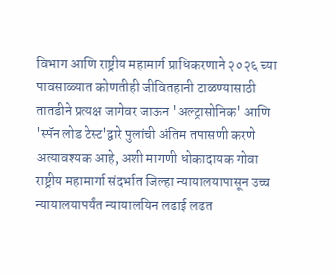विभाग आणि राष्ट्रीय महामार्ग प्राधिकरणाने २०२६ च्या पावसाळ्यात कोणतीही जीवितहानी टाळण्यासाठी तातडीने प्रत्यक्ष जागेवर जाऊन 'अल्ट्रासोनिक' आणि 'स्पॅन लोड टेस्ट'द्वारे पुलांची अंतिम तपासणी करणे अत्यावश्यक आहे, अशी मागणी धोकादायक गोवा राष्ट्रीय महामार्गा संदर्भात जिल्हा न्यायालयापासून उच्च न्यायालयापर्यंत न्यायालयिन लढाई लढत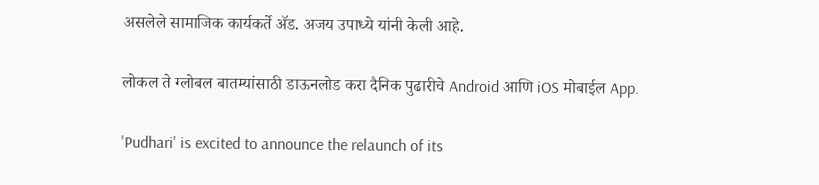असलेले सामाजिक कार्यकर्ते ॲड. अजय उपाध्ये यांनी केली आहे.

लोकल ते ग्लोबल बातम्यांसाठी डाऊनलोड करा दैनिक पुढारीचे Android आणि iOS मोबाईल App.

'Pudhari' is excited to announce the relaunch of its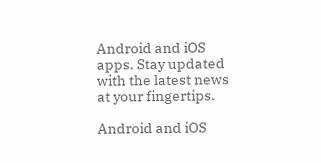Android and iOS apps. Stay updated with the latest news at your fingertips.

Android and iOS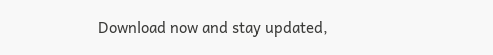Download now and stay updated,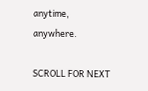anytime, anywhere.

SCROLL FOR NEXT